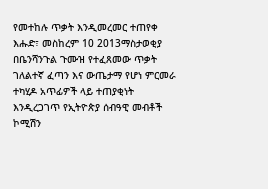የመተከሉ ጥቃት እንዲመረመር ተጠየቀ
እሑድ፣ መስከረም 10 2013ማስታወቂያ
በቤንሻንጉል ጉሙዝ የተፈጸመው ጥቃት ገለልተኛ ፈጣን እና ውጤታማ የሆነ ምርመራ ተካሂዶ አጥፊዎች ላይ ተጠያቂነት እንዲረጋገጥ የኢትዮጵያ ሰብዓዊ መብቶች ኮሚሽን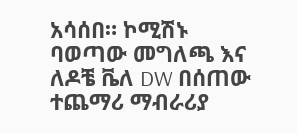አሳሰበ። ኮሚሽኑ ባወጣው መግለጫ እና ለዶቼ ቬለ DW በሰጠው ተጨማሪ ማብራሪያ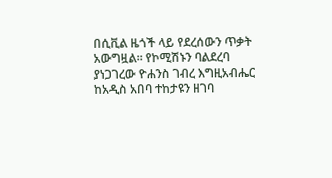በሲቪል ዜጎች ላይ የደረሰውን ጥቃት አውግዟል። የኮሚሽኑን ባልደረባ ያነጋገረው ዮሐንስ ገብረ እግዚአብሔር ከአዲስ አበባ ተከታዩን ዘገባ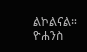ልኮልናል።
ዮሐንስ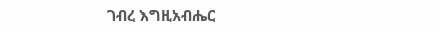ገብረ እግዚአብሔር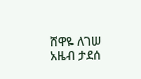ሸዋዬ ለገሠ
አዜብ ታደሰ